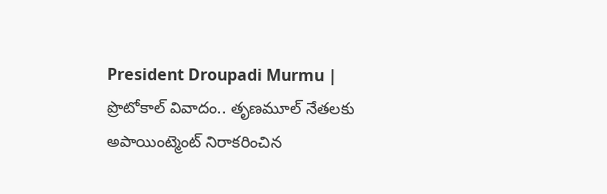President Droupadi Murmu | ప్రొటోకాల్ వివాదం.. తృణమూల్ నేతలకు అపాయింట్మెంట్ నిరాకరించిన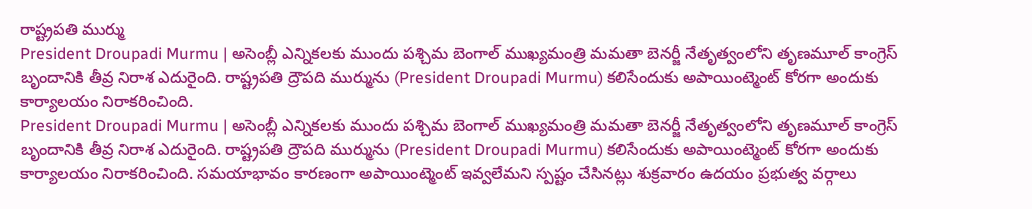రాష్ట్రపతి ముర్ము
President Droupadi Murmu | అసెంబ్లీ ఎన్నికలకు ముందు పశ్చిమ బెంగాల్ ముఖ్యమంత్రి మమతా బెనర్జీ నేతృత్వంలోని తృణమూల్ కాంగ్రెస్ బృందానికి తీవ్ర నిరాశ ఎదురైంది. రాష్ట్రపతి ద్రౌపది ముర్మును (President Droupadi Murmu) కలిసేందుకు అపాయింట్మెంట్ కోరగా అందుకు కార్యాలయం నిరాకరించింది.
President Droupadi Murmu | అసెంబ్లీ ఎన్నికలకు ముందు పశ్చిమ బెంగాల్ ముఖ్యమంత్రి మమతా బెనర్జీ నేతృత్వంలోని తృణమూల్ కాంగ్రెస్ బృందానికి తీవ్ర నిరాశ ఎదురైంది. రాష్ట్రపతి ద్రౌపది ముర్మును (President Droupadi Murmu) కలిసేందుకు అపాయింట్మెంట్ కోరగా అందుకు కార్యాలయం నిరాకరించింది. సమయాభావం కారణంగా అపాయింట్మెంట్ ఇవ్వలేమని స్పష్టం చేసినట్లు శుక్రవారం ఉదయం ప్రభుత్వ వర్గాలు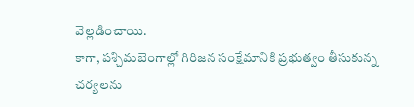వెల్లడించాయి.
కాగా, పశ్చిమబెంగాల్లో గిరిజన సంక్షేమానికి ప్రభుత్వం తీసుకున్న చర్యలను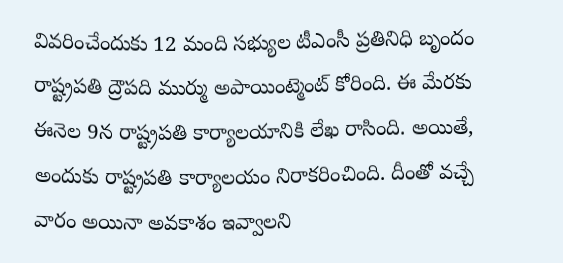వివరించేందుకు 12 మంది సభ్యుల టీఎంసీ ప్రతినిధి బృందం రాష్ట్రపతి ద్రౌపది ముర్ము అపాయింట్మెంట్ కోరింది. ఈ మేరకు ఈనెల 9న రాష్ట్రపతి కార్యాలయానికి లేఖ రాసింది. అయితే, అందుకు రాష్ట్రపతి కార్యాలయం నిరాకరించింది. దీంతో వచ్చే వారం అయినా అవకాశం ఇవ్వాలని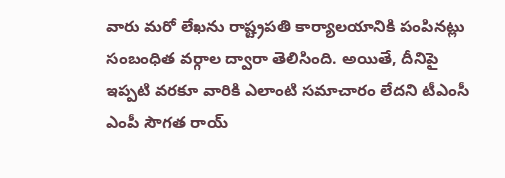వారు మరో లేఖను రాష్ట్రపతి కార్యాలయానికి పంపినట్లు సంబంధిత వర్గాల ద్వారా తెలిసింది. అయితే, దీనిపై ఇప్పటి వరకూ వారికి ఎలాంటి సమాచారం లేదని టీఎంసీ ఎంపీ సౌగత రాయ్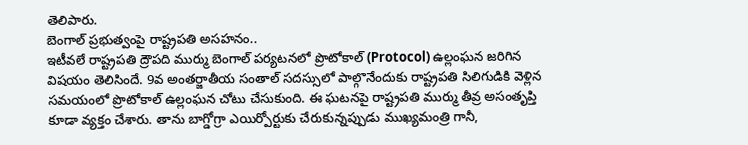తెలిపారు.
బెంగాల్ ప్రభుత్వంపై రాష్ట్రపతి అసహనం..
ఇటీవలే రాష్ట్రపతి ద్రౌపది ముర్ము బెంగాల్ పర్యటనలో ప్రొటోకాల్ (Protocol) ఉల్లంఘన జరిగిన విషయం తెలిసిందే. 9వ అంతర్జాతీయ సంతాల్ సదస్సులో పాల్గొనేందుకు రాష్ట్రపతి సిలిగుడికి వెళ్లిన సమయంలో ప్రొటోకాల్ ఉల్లంఘన చోటు చేసుకుంది. ఈ ఘటనపై రాష్ట్రపతి ముర్ము తీవ్ర అసంతృప్తి కూడా వ్యక్తం చేశారు. తాను బాగ్డోగ్రా ఎయిర్పోర్టుకు చేరుకున్నప్పుడు ముఖ్యమంత్రి గానీ,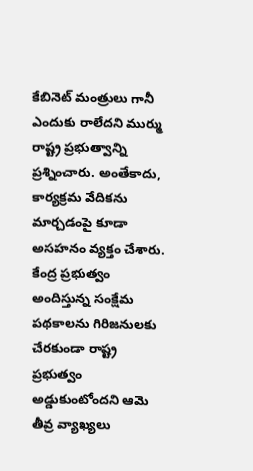కేబినెట్ మంత్రులు గానీ ఎందుకు రాలేదని ముర్ము రాష్ట్ర ప్రభుత్వాన్ని ప్రశ్నించారు. అంతేకాదు, కార్యక్రమ వేదికను మార్చడంపై కూడా అసహనం వ్యక్తం చేశారు. కేంద్ర ప్రభుత్వం అందిస్తున్న సంక్షేమ పథకాలను గిరిజనులకు చేరకుండా రాష్ట్ర ప్రభుత్వం అడ్డుకుంటోందని ఆమె తీవ్ర వ్యాఖ్యలు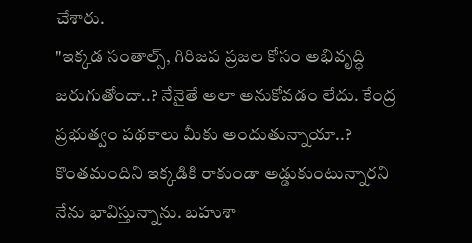చేశారు.
"ఇక్కడ సంతాల్స్, గిరిజప ప్రజల కోసం అభివృద్ధి జరుగుతోందా..? నేనైతే అలా అనుకోవడం లేదు. కేంద్ర ప్రభుత్వం పథకాలు మీకు అందుతున్నాయా..? కొంతమందిని ఇక్కడికి రాకుండా అడ్డుకుంటున్నారని నేను భావిస్తున్నాను. బహుశా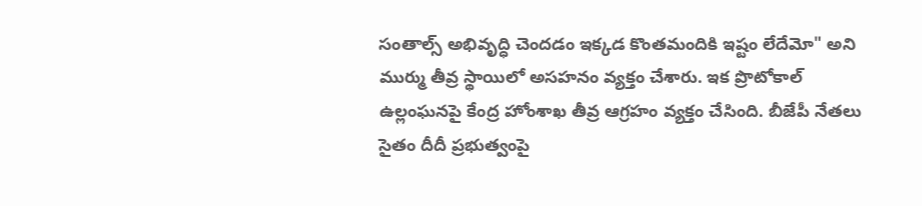సంతాల్స్ అభివృద్ధి చెందడం ఇక్కడ కొంతమందికి ఇష్టం లేదేమో" అని ముర్ము తీవ్ర స్థాయిలో అసహనం వ్యక్తం చేశారు. ఇక ప్రొటోకాల్ ఉల్లంఘనపై కేంద్ర హోంశాఖ తీవ్ర ఆగ్రహం వ్యక్తం చేసింది. బీజేపీ నేతలు సైతం దీదీ ప్రభుత్వంపై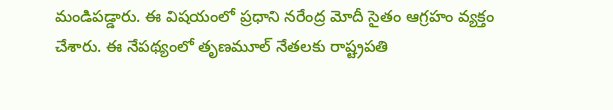మండిపడ్డారు. ఈ విషయంలో ప్రధాని నరేంద్ర మోదీ సైతం ఆగ్రహం వ్యక్తం చేశారు. ఈ నేపథ్యంలో తృణమూల్ నేతలకు రాష్ట్రపతి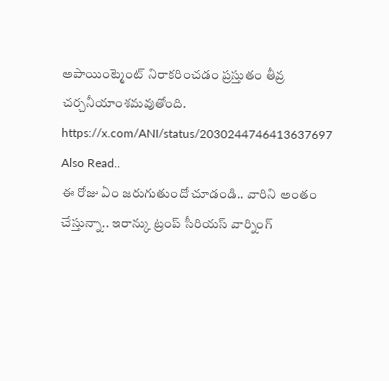అపాయింట్మెంట్ నిరాకరించడం ప్రస్తుతం తీవ్ర చర్చనీయాంశమవుతోంది.
https://x.com/ANI/status/2030244746413637697
Also Read..
ఈ రోజు ఏం జరుగుతుందో చూడండి.. వారిని అంతం చేస్తున్నా.. ఇరాన్కు ట్రంప్ సీరియస్ వార్నింగ్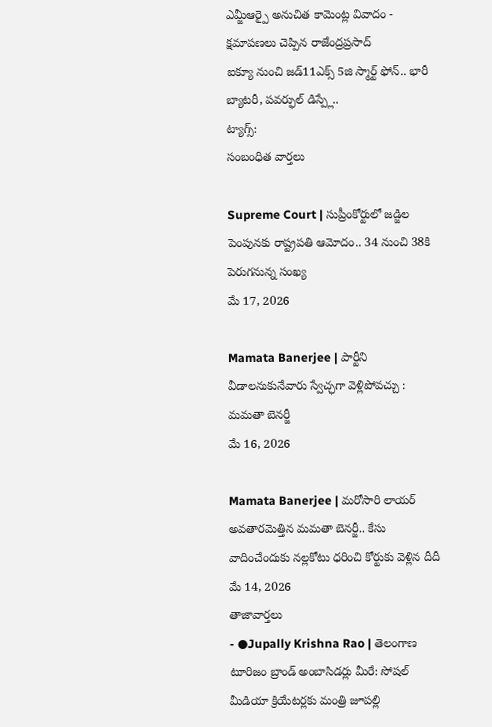ఎమ్జీఆర్పై అనుచిత కామెంట్ల వివాదం - క్షమాపణలు చెప్పిన రాజేంద్రప్రసాద్
ఐక్యూ నుంచి జడ్11ఎక్స్ 5జి స్మార్ట్ ఫోన్.. భారీ బ్యాటరీ, పవర్ఫుల్ డిస్ప్లే..
ట్యాగ్స్:
సంబంధిత వార్తలు

Supreme Court | సుప్రీంకోర్టులో జడ్జిల పెంపునకు రాష్ట్రపతి ఆమోదం.. 34 నుంచి 38కి పెరుగనున్న సంఖ్య
మే 17, 2026

Mamata Banerjee | పార్టీని వీడాలనుకునేవారు స్వేచ్ఛగా వెళ్లిపోవచ్చు : మమతా బెనర్జీ
మే 16, 2026

Mamata Banerjee | మరోసారి లాయర్ అవతారమెత్తిన మమతా బెనర్జీ.. కేసు వాదించేందుకు నల్లకోటు ధరించి కోర్టుకు వెళ్లిన దీదీ
మే 14, 2026
తాజావార్తలు
- ●Jupally Krishna Rao | తెలంగాణ టూరిజం బ్రాండ్ అంబాసిడర్లు మీరే: సోషల్ మీడియా క్రియేటర్లకు మంత్రి జూపల్లి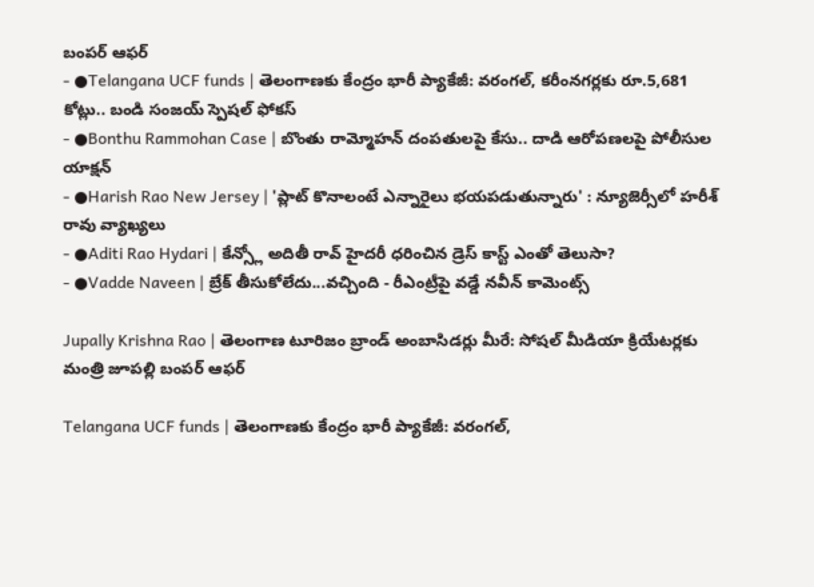బంపర్ ఆఫర్
- ●Telangana UCF funds | తెలంగాణకు కేంద్రం భారీ ప్యాకేజీ: వరంగల్, కరీంనగర్లకు రూ.5,681 కోట్లు.. బండి సంజయ్ స్పెషల్ ఫోకస్
- ●Bonthu Rammohan Case | బొంతు రామ్మోహన్ దంపతులపై కేసు.. దాడి ఆరోపణలపై పోలీసుల యాక్షన్
- ●Harish Rao New Jersey | 'ప్లాట్ కొనాలంటే ఎన్నారైలు భయపడుతున్నారు' : న్యూజెర్సీలో హరీశ్ రావు వ్యాఖ్యలు
- ●Aditi Rao Hydari | కేన్స్లో అదితీ రావ్ హైదరీ ధరించిన డ్రెస్ కాస్ట్ ఎంతో తెలుసా?
- ●Vadde Naveen | బ్రేక్ తీసుకోలేదు...వచ్చింది - రీఎంట్రీపై వడ్డే నవీన్ కామెంట్స్

Jupally Krishna Rao | తెలంగాణ టూరిజం బ్రాండ్ అంబాసిడర్లు మీరే: సోషల్ మీడియా క్రియేటర్లకు మంత్రి జూపల్లి బంపర్ ఆఫర్

Telangana UCF funds | తెలంగాణకు కేంద్రం భారీ ప్యాకేజీ: వరంగల్,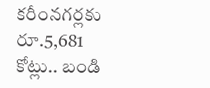కరీంనగర్లకు రూ.5,681 కోట్లు.. బండి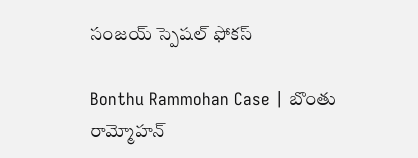సంజయ్ స్పెషల్ ఫోకస్

Bonthu Rammohan Case | బొంతు రామ్మోహన్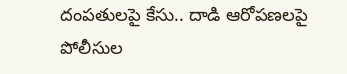దంపతులపై కేసు.. దాడి ఆరోపణలపై పోలీసుల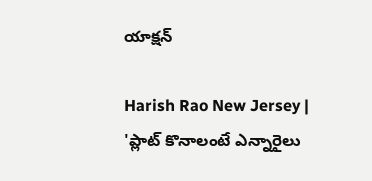యాక్షన్

Harish Rao New Jersey | 'ప్లాట్ కొనాలంటే ఎన్నారైలు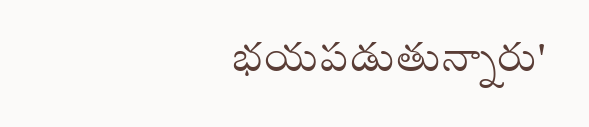భయపడుతున్నారు'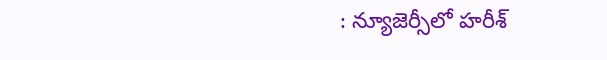: న్యూజెర్సీలో హరీశ్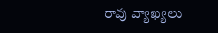రావు వ్యాఖ్యలు